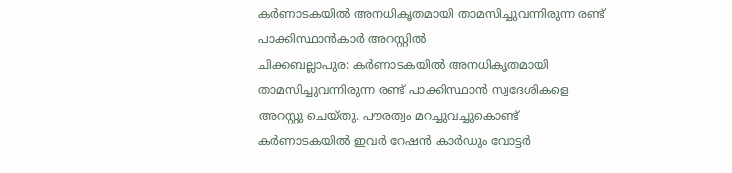കർണാടകയിൽ അനധികൃതമായി താമസിച്ചുവന്നിരുന്ന രണ്ട് പാക്കിസ്ഥാൻകാർ അറസ്റ്റിൽ
ചിക്കബല്ലാപുര: കർണാടകയിൽ അനധികൃതമായി താമസിച്ചുവന്നിരുന്ന രണ്ട് പാക്കിസ്ഥാൻ സ്വദേശികളെ അറസ്റ്റു ചെയ്തു. പൗരത്വം മറച്ചുവച്ചുകൊണ്ട് കർണാടകയിൽ ഇവർ റേഷൻ കാർഡും വോട്ടർ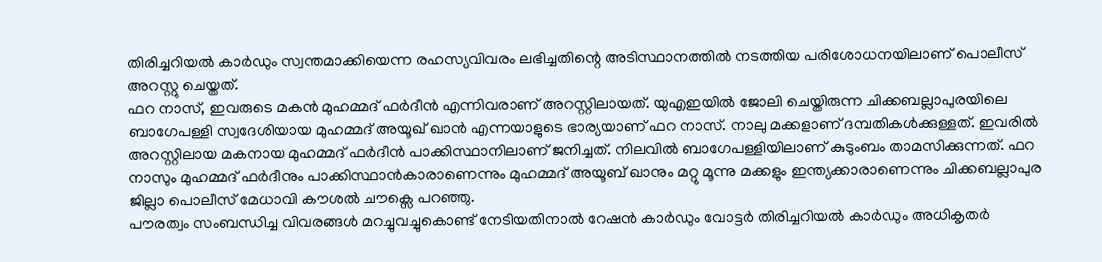തിരിച്ചറിയൽ കാർഡും സ്വന്തമാക്കിയെന്ന രഹസ്യവിവരം ലഭിച്ചതിന്റെ അടിസ്ഥാനത്തിൽ നടത്തിയ പരിശോധനയിലാണ് പൊലീസ് അറസ്റ്റു ചെയ്തത്.
ഫറ നാസ്, ഇവരുടെ മകൻ മുഹമ്മദ് ഫർദീൻ എന്നിവരാണ് അറസ്റ്റിലായത്. യുഎഇയിൽ ജോലി ചെയ്തിരുന്ന ചിക്കബല്ലാപുരയിലെ ബാഗേപള്ളി സ്വദേശിയായ മുഹമ്മദ് അയൂഖ് ഖാൻ എന്നയാളുടെ ഭാര്യയാണ് ഫറ നാസ്. നാലു മക്കളാണ് ദമ്പതികൾക്കുള്ളത്. ഇവരിൽ അറസ്റ്റിലായ മകനായ മുഹമ്മദ് ഫർദീൻ പാക്കിസ്ഥാനിലാണ് ജനിച്ചത്. നിലവിൽ ബാഗേപള്ളിയിലാണ് കുടുംബം താമസിക്കുന്നത്. ഫറ നാസും മുഹമ്മദ് ഫർദീനും പാക്കിസ്ഥാൻകാരാണെന്നും മുഹമ്മദ് അയൂബ് ഖാനും മറ്റു മൂന്നു മക്കളും ഇന്ത്യക്കാരാണെന്നും ചിക്കബല്ലാപുര ജില്ലാ പൊലീസ് മേധാവി കൗശൽ ചൗക്സെ പറഞ്ഞു.
പൗരത്വം സംബന്ധിച്ച വിവരങ്ങൾ മറച്ചുവച്ചുകൊണ്ട് നേടിയതിനാൽ റേഷൻ കാർഡും വോട്ടർ തിരിച്ചറിയൽ കാർഡും അധികൃതർ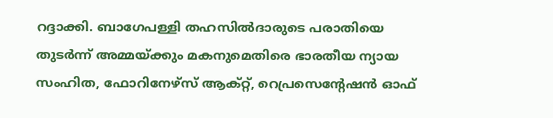റദ്ദാക്കി. ബാഗേപള്ളി തഹസിൽദാരുടെ പരാതിയെ തുടർന്ന് അമ്മയ്ക്കും മകനുമെതിരെ ഭാരതീയ ന്യായ സംഹിത, ഫോറിനേഴ്സ് ആക്റ്റ്, റെപ്രസെന്റേഷൻ ഓഫ്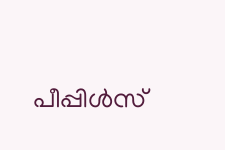പീപ്പിൾസ്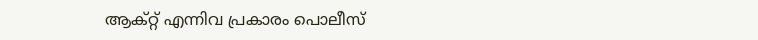ആക്റ്റ് എന്നിവ പ്രകാരം പൊലീസ്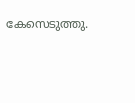കേസെടുത്തു.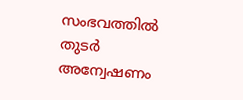സംഭവത്തിൽ തുടർ അന്വേഷണം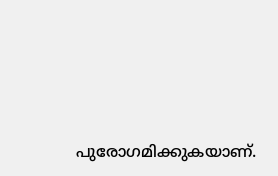പുരോഗമിക്കുകയാണ്.